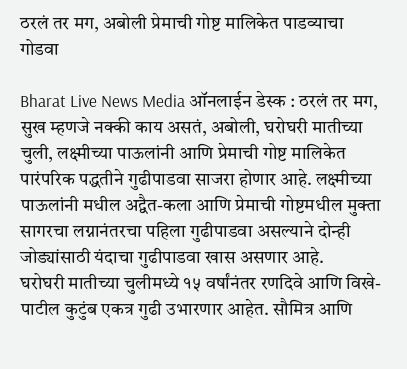ठरलं तर मग, अबोली प्रेमाची गोष्ट मालिकेत पाडव्याचा गोडवा

Bharat Live News Media ऑनलाईन डेस्क : ठरलं तर मग, सुख म्हणजे नक्की काय असतं, अबोली, घरोघरी मातीच्या चुली, लक्ष्मीच्या पाऊलांनी आणि प्रेमाची गोष्ट मालिकेत पारंपरिक पद्धतीने गुढीपाडवा साजरा होणार आहे. लक्ष्मीच्या पाऊलांनी मधील अद्वैत-कला आणि प्रेमाची गोष्टमधील मुक्ता सागरचा लग्नानंतरचा पहिला गुढीपाडवा असल्याने दोन्ही जोड्यांसाठी यंदाचा गुढीपाडवा खास असणार आहे.
घरोघरी मातीच्या चुलीमध्ये १५ वर्षांनंतर रणदिवे आणि विखे-पाटील कुटुंब एकत्र गुढी उभारणार आहेत. सौमित्र आणि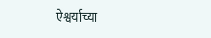ऐश्वर्याच्या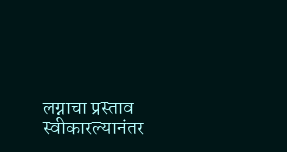लग्नाचा प्रस्ताव स्वीकारल्यानंतर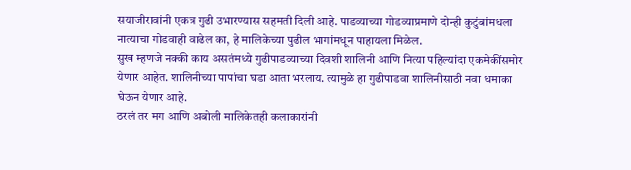सयाजीरावांनी एकत्र गुढी उभारण्यास सहमती दिली आहे. पाडव्याच्या गोडव्याप्रमाणे दोन्ही कुटुंबांमधला नात्याचा गोडवाही वाढेल का, हे मालिकेच्या पुढील भागांमधून पाहायला मिळेल.
सुख म्हणजे नक्की काय असतंमध्ये गुढीपाडव्याच्या दिवशी शालिनी आणि नित्या पहिल्यांदा एकमेकींसमोर येणार आहेत. शालिनीच्या पापांचा घडा आता भरलाय. त्यामुळे हा गुढीपाडवा शालिनीसाठी नवा धमाका घेऊन येणार आहे.
ठरलं तर मग आणि अबोली मालिकेतही कलाकारांनी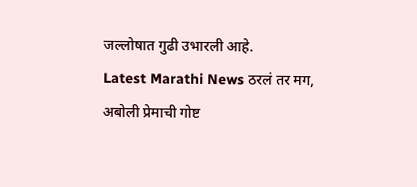जल्लोषात गुढी उभारली आहे.
Latest Marathi News ठरलं तर मग, अबोली प्रेमाची गोष्ट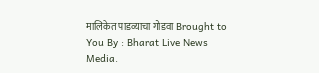मालिकेत पाडव्याचा गोडवा Brought to You By : Bharat Live News Media.